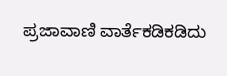ಪ್ರಜಾವಾಣಿ ವಾರ್ತೆಕಡಿಕಡಿದು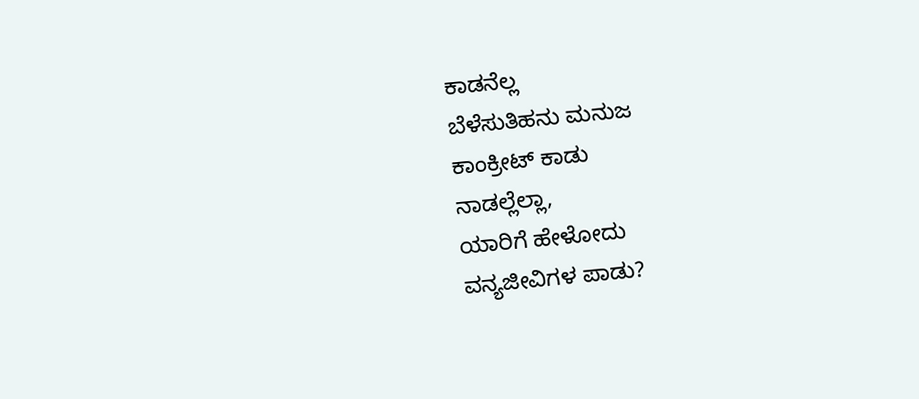ಕಾಡನೆಲ್ಲ
ಬೆಳೆಸುತಿಹನು ಮನುಜ
ಕಾಂಕ್ರೀಟ್ ಕಾಡು
ನಾಡಲ್ಲೆಲ್ಲಾ,
ಯಾರಿಗೆ ಹೇಳೋದು
ವನ್ಯಜೀವಿಗಳ ಪಾಡು?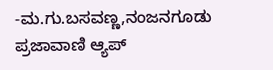-ಮ.ಗು.ಬಸವಣ್ಣ,ನಂಜನಗೂಡು
ಪ್ರಜಾವಾಣಿ ಆ್ಯಪ್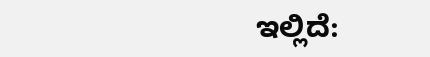ಇಲ್ಲಿದೆ: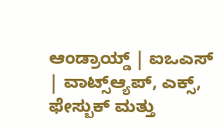ಆಂಡ್ರಾಯ್ಡ್ | ಐಒಎಸ್ | ವಾಟ್ಸ್ಆ್ಯಪ್, ಎಕ್ಸ್, ಫೇಸ್ಬುಕ್ ಮತ್ತು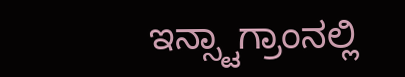ಇನ್ಸ್ಟಾಗ್ರಾಂನಲ್ಲಿ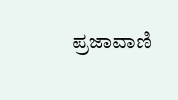ಪ್ರಜಾವಾಣಿ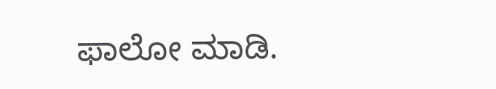ಫಾಲೋ ಮಾಡಿ.